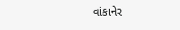વાંકાનેર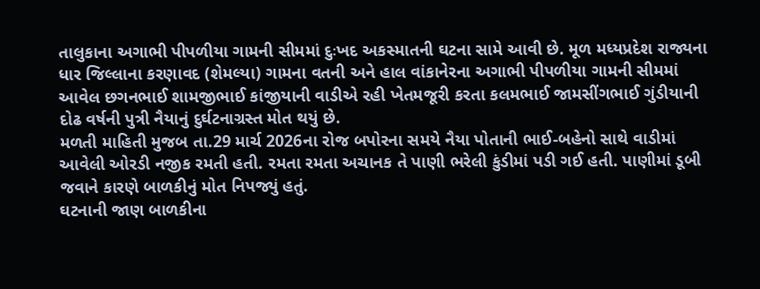તાલુકાના અગાભી પીપળીયા ગામની સીમમાં દુઃખદ અકસ્માતની ઘટના સામે આવી છે. મૂળ મધ્યપ્રદેશ રાજ્યના ધાર જિલ્લાના કરણાવદ (શેમલ્યા) ગામના વતની અને હાલ વાંકાનેરના અગાભી પીપળીયા ગામની સીમમાં આવેલ છગનભાઈ શામજીભાઈ કાંજીયાની વાડીએ રહી ખેતમજૂરી કરતા કલમભાઈ જામસીંગભાઈ ગુંડીયાની દોઢ વર્ષની પુત્રી નૈયાનું દુર્ઘટનાગ્રસ્ત મોત થયું છે.
મળતી માહિતી મુજબ તા.29 માર્ચ 2026ના રોજ બપોરના સમયે નૈયા પોતાની ભાઈ-બહેનો સાથે વાડીમાં આવેલી ઓરડી નજીક રમતી હતી. રમતા રમતા અચાનક તે પાણી ભરેલી કુંડીમાં પડી ગઈ હતી. પાણીમાં ડૂબી જવાને કારણે બાળકીનું મોત નિપજ્યું હતું.
ઘટનાની જાણ બાળકીના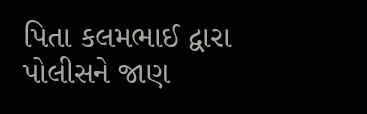પિતા કલમભાઈ દ્વારા પોલીસને જાણ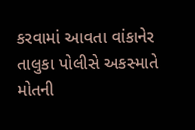કરવામાં આવતા વાંકાનેર તાલુકા પોલીસે અકસ્માતે મોતની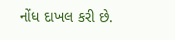નોંધ દાખલ કરી છે.